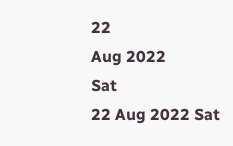22
Aug 2022
Sat
22 Aug 2022 Sat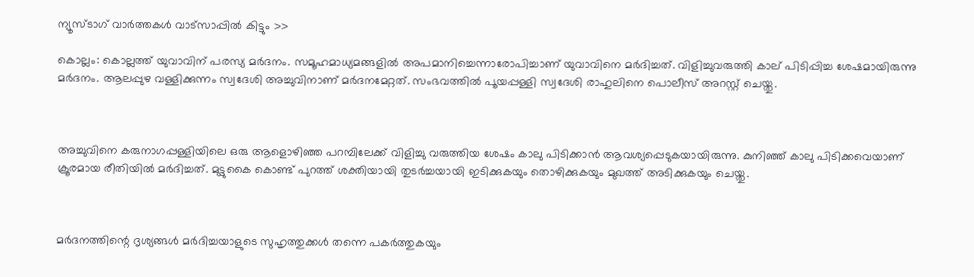ന്യൂസ്ടാഗ് വാര്‍ത്തകള്‍ വാട്‌സാപ്പില്‍ കിട്ടും >>

കൊല്ലം: കൊല്ലത്ത് യുവാവിന് പരസ്യ മർദനം. സമൂഹമാധ്യമങ്ങളിൽ അപമാനിച്ചെന്നാരോപിച്ചാണ് യുവാവിനെ മർദിച്ചത്. വിളിച്ചുവരുത്തി കാല് പിടിപ്പിച്ച ശേഷമായിരുന്നു മർദനം. ആലപ്പുഴ വള്ളിക്കുന്നം സ്വദേശി അച്ചുവിനാണ് മർദനമേറ്റത്. സംഭവത്തില്‍ പൂയപ്പള്ളി സ്വദേശി രാഹുലിനെ പൊലീസ് അറസ്റ്റ് ചെയ്തു.



അച്ചുവിനെ കരുനാഗപ്പള്ളിയിലെ ഒരു ആളൊഴിഞ്ഞ പറമ്പിലേക്ക് വിളിച്ചു വരുത്തിയ ശേഷം കാലു പിടിക്കാന്‍ ആവശ്യപ്പെടുകയായിരുന്നു. കുനിഞ്ഞ് കാലു പിടിക്കവെയാണ് ക്രൂരമായ രീതിയില്‍ മര്‍ദിച്ചത്. മുട്ടുകൈ കൊണ്ട് പുറത്ത് ശക്തിയായി തുടർച്ചയായി ഇടിക്കുകയും തൊഴിക്കുകയും മുഖത്ത് അടിക്കുകയും ചെയ്തു.



മർദനത്തിന്റെ ദൃശ്യങ്ങൾ മർദിച്ചയാളുടെ സുഹൃത്തുക്കൾ തന്നെ പകർത്തുകയും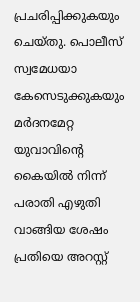പ്രചരിപ്പിക്കുകയും ചെയ്തു. പൊലീസ് സ്വമേധയാ കേസെടുക്കുകയും മർദനമേറ്റ യുവാവിന്റെ കൈയിൽ നിന്ന് പരാതി എഴുതി വാങ്ങിയ ശേഷം പ്രതിയെ അറസ്റ്റ്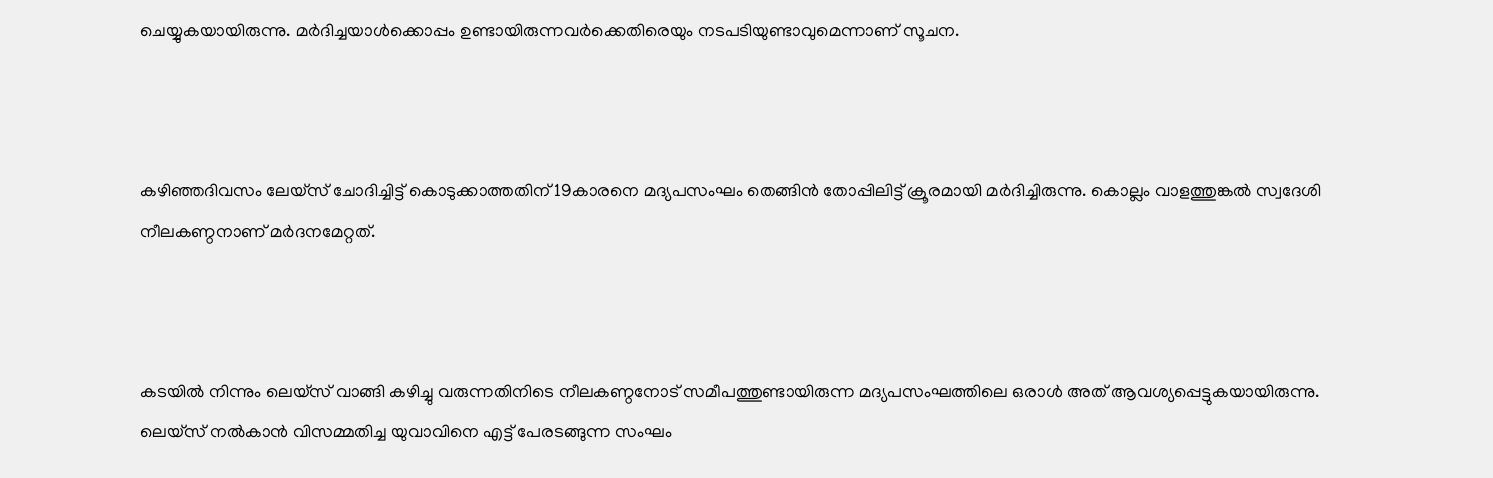ചെയ്യുകയായിരുന്നു. മർദിച്ചയാൾക്കൊപ്പം ഉണ്ടായിരുന്നവർക്കെതിരെയും നടപടിയുണ്ടാവുമെന്നാണ് സൂചന.



കഴിഞ്ഞദിവസം ലേയ്സ് ചോദിച്ചിട്ട് കൊടുക്കാത്തതിന് 19കാരനെ മദ്യപസംഘം തെങ്ങിന്‍ തോപ്പിലിട്ട് ക്രൂരമായി മര്‍ദിച്ചിരുന്നു. കൊല്ലം വാളത്തുങ്കല്‍ സ്വദേശി നീലകണ്ഠനാണ് മര്‍ദനമേറ്റത്.



കടയില്‍ നിന്നും ലെയ്സ് വാങ്ങി കഴിച്ചു വരുന്നതിനിടെ നീലകണ്ഠനോട് സമീപത്തുണ്ടായിരുന്ന മദ്യപസംഘത്തിലെ ഒരാള്‍ അത് ആവശ്യപ്പെട്ടുകയായിരുന്നു. ലെയ്സ് നല്‍കാന്‍ വിസമ്മതിച്ച യുവാവിനെ എട്ട് പേരടങ്ങുന്ന സംഘം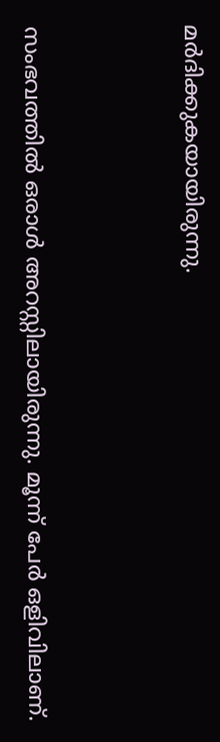മര്‍ദിക്കുകയായിരുന്നു.



സംഭവത്തിൽ ഒരാൾ അറസ്റ്റിലായിരുന്നു. മൂന്ന് പേർ ഒളിവിലാണ്.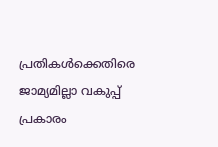പ്രതികൾക്കെതിരെ ജാമ്യമില്ലാ വകുപ്പ് പ്രകാരം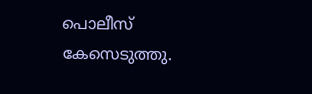പൊലീസ് കേസെടുത്തു.